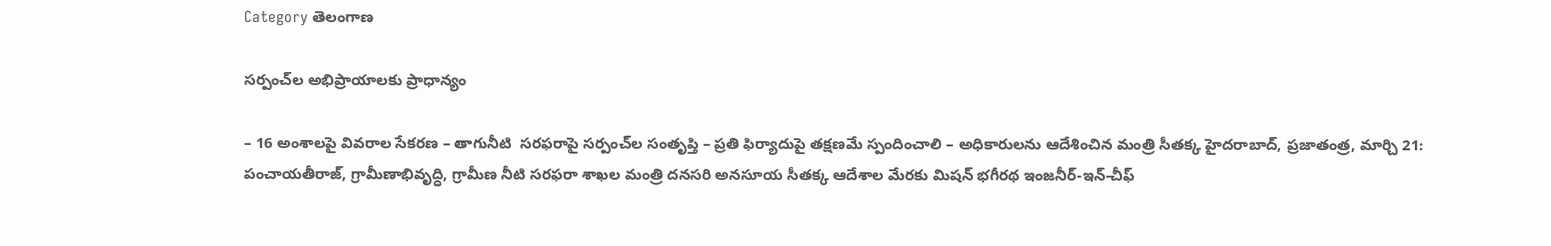Category తెలంగాణ

స‌ర్పంచ్‌ల అభిప్రాయాల‌కు ప్రాధాన్యం

– 16 అంశాల‌పై వివ‌రాల సేక‌ర‌ణ‌ – తాగునీటి  స‌ర‌ఫ‌రాపై స‌ర్పంచ్‌ల సంతృప్తి – ప్ర‌తి ఫిర్యాదుపై త‌క్ష‌ణ‌మే స్పందించాలి – అధికారుల‌ను ఆదేశించిన మంత్రి సీత‌క్క‌ హైదరాబాద్, ప్ర‌జాతంత్ర‌, మార్చి 21: పంచాయతీరాజ్, గ్రామీణాభివృద్ధి, గ్రామీణ నీటి సరఫరా శాఖల మంత్రి ద‌నసరి అనసూయ సీతక్క ఆదేశాల మేరకు మిషన్ భగీరథ ఇంజనీర్-ఇన్-చీఫ్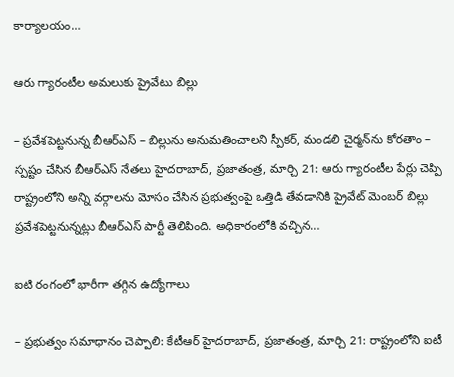కార్యాలయం…

ఆరు గ్యారంటీల అమలుకు ప్రైవేటు బిల్లు

– ప్రవేశపెట్టనున్న బీఆర్ఎస్ – బిల్లును అనుమతించాలని స్పీకర్, మండలి చైర్మన్‌ను కోరతాం – స్పష్టం చేసిన బీఆర్ఎస్ నేతలు హైదరాబాద్, ప్రజాతంత్ర, మార్చి 21: ఆరు గ్యారంటీల పేర్లు చెప్పి రాష్ట్రంలోని అన్ని వర్గాలను మోసం చేసిన ప్రభుత్వంపై ఒత్తిడి తేవడానికి ప్రైవేట్ మెంబర్ బిల్లు ప్రవేశపెట్టనున్నట్లు బీఆర్‌ఎస్ పార్టీ తెలిపింది. అధికారంలోకి వచ్చిన…

ఐటి రంగంలో భారీగా తగ్గిన ఉద్యోగాలు

– ప్రభుత్వం సమాధానం చెప్పాలి: కేటీఆర్ హైదరాబాద్, ప్రజాతంత్ర, మార్చి 21: రాష్ట్రంలోని ఐటీ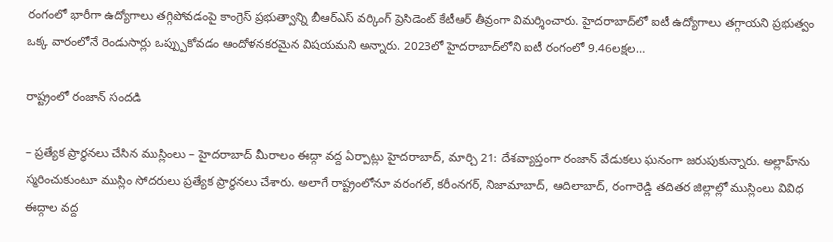రంగంలో భారీగా ఉద్యోగాలు తగ్గిపోవడంపై కాంగ్రెస్ ప్రభుత్వాన్ని బీఆర్ఎస్ వర్కింగ్ ప్రెసిడెంట్ కేటీఆర్ తీవ్రంగా విమర్శించారు. హైదరాబాద్‌లో ఐటీ ఉద్యోగాలు తగ్గాయని ప్రభుత్వం ఒక్క వారంలోనే రెండుసార్లు ఒప్ప్పుకోవడం ఆందోళనకరమైన విషయమని అన్నారు. 2023లో హైదరాబాద్‌లోని ఐటీ రంగంలో 9.46లక్షల…

రాష్ట్రంలో రంజాన్ సందడి

– ప్రత్యేక ప్రార్థనలు చేసిన ముస్లింలు – హైదరాబాద్ మీరాలం ఈద్గా వద్ద ఏర్పాట్లు హైదరాబాద్, మార్చి 21: దేశవ్యాప్తంగా రంజాన్ వేడుకలు ఘనంగా జరుపుకున్నారు. అల్లాహ్‌ను స్మరించుకుంటూ ముస్లిం సోదరులు ప్రత్యేక ప్రార్థనలు చేశారు. అలాగే రాష్ట్రంలోనూ వరంగల్, కరీంనగర్, నిజామాబాద్, ఆదిలాబాద్, రంగారెడ్డి తదితర జిల్లాల్లో ముస్లింలు వివిధ ఈద్గాల వద్ద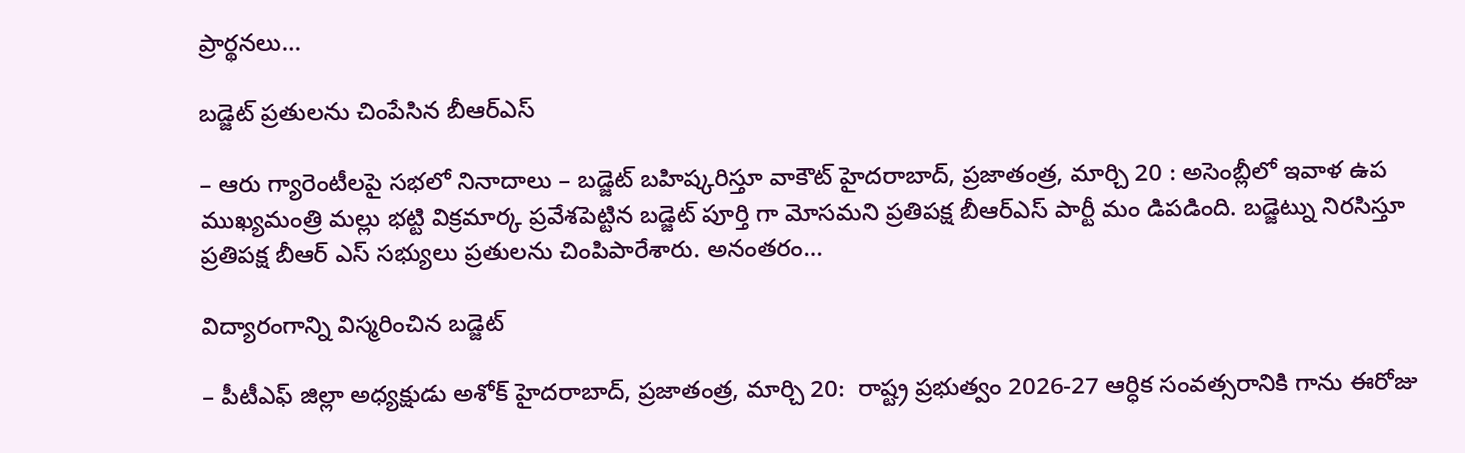ప్రార్థనలు…

బడ్జెట్ ప్రతులను చింపేసిన బీఆర్ఎస్

– ఆరు గ్యారెంటీలపై సభలో నినాదాలు – బడ్జెట్ బహిష్కరిస్తూ వాకౌట్ హైదరాబాద్, ప్రజాతంత్ర, మార్చి 20 : అసెంబ్లీలో ఇవాళ ఉప ముఖ్యమంత్రి మల్లు భట్టి విక్రమార్క ప్రవేశపెట్టిన బడ్జెట్ పూర్తి గా మోసమని ప్రతిపక్ష బీఆర్ఎస్ పార్టీ మం డిపడింది. బడ్జెట్ను నిరసిస్తూ ప్రతిపక్ష బీఆర్ ఎస్ సభ్యులు ప్రతులను చింపిపారేశారు. అనంతరం…

విద్యారంగాన్ని విస్మరించిన బడ్జెట్‌

– పీటీఎఫ్ జిల్లా అధ్యక్షుడు అశోక్ హైద‌రాబాద్‌, ప్ర‌జాతంత్ర‌, మార్చి 20:  రాష్ట్ర ప్రభుత్వం 2026-27 ఆర్ధిక సంవత్సరానికి గాను ఈరోజు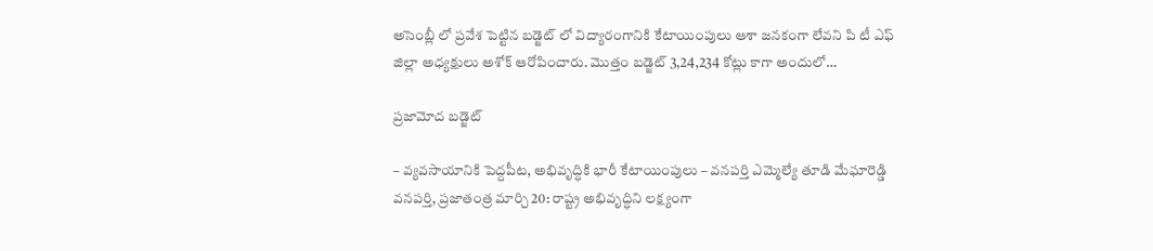అసెంబ్లీ లో ప్రవేశ పెట్టిన బడ్జెట్ లో విద్యారంగానికి కేటాయింపులు ఆశా జనకంగా లేవ‌ని పి టీ ఎఫ్ జిల్లా అధ్యక్షులు అశోక్ ఆరోపించారు. మొత్తం బడ్జెట్ 3,24,234 కోట్లు కాగా అందులో…

ప్రజామోద బడ్జెట్

– వ్యవసాయానికి పెద్దపీట, అభివృద్ధికి భారీ కేటాయింపులు – వనపర్తి ఎమ్మెల్యే తూడి మేఘారెడ్డి వనపర్తి, ప్రజాతంత్ర మార్చి 20: రాష్ట్ర అభివృద్ధిని లక్ష్యంగా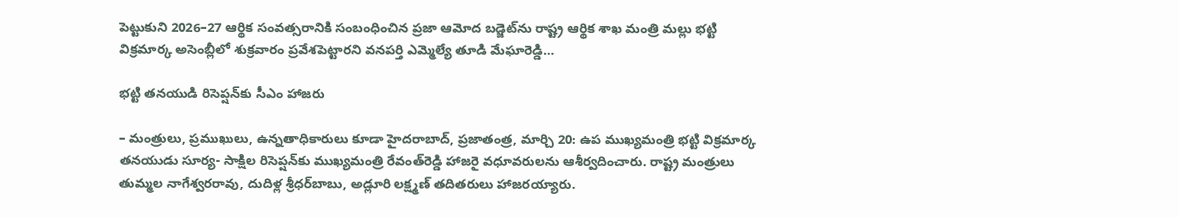పెట్టుకుని 2026–27 ఆర్థిక సంవత్సరానికి సంబంధించిన ప్రజా ఆమోద బడ్జెట్‌ను రాష్ట్ర ఆర్థిక శాఖ మంత్రి మల్లు భట్టి విక్రమార్క అసెంబ్లీలో శుక్రవారం ప్రవేశపెట్టారని వనపర్తి ఎమ్మెల్యే తూడి మేఘారెడ్డి…

భట్టి తనయుడి రిసెప్షన్‌కు సీఎం హాజరు

– మంత్రులు, ప్రముఖులు, ఉన్నతాధికారులు కూడా హైదరాబాద్, ప్రజాతంత్ర, మార్చి 20: ఉప ముఖ్యమంత్రి భట్టి విక్రమార్క తనయుడు సూర్య- సాక్షిల రిసెప్షన్‌కు ముఖ్యమంత్రి రేవంత్‌రెడ్డి హాజరై వధూవరులను ఆశీర్వదించారు. రాష్ట్ర మంత్రులు తుమ్మల నాగేశ్వరరావు, దుదిళ్ల శ్రీధర్‌బాబు, అడ్లూరి లక్ష్మణ్ తదితరులు హాజరయ్యారు.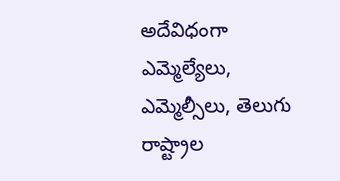అదేవిధంగా ఎమ్మెల్యేలు, ఎమ్మెల్సీలు, తెలుగు రాష్ట్రాల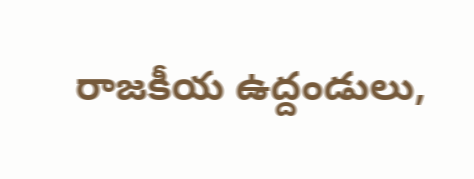రాజకీయ ఉద్దండులు,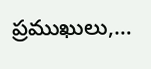ప్రముఖులు,…